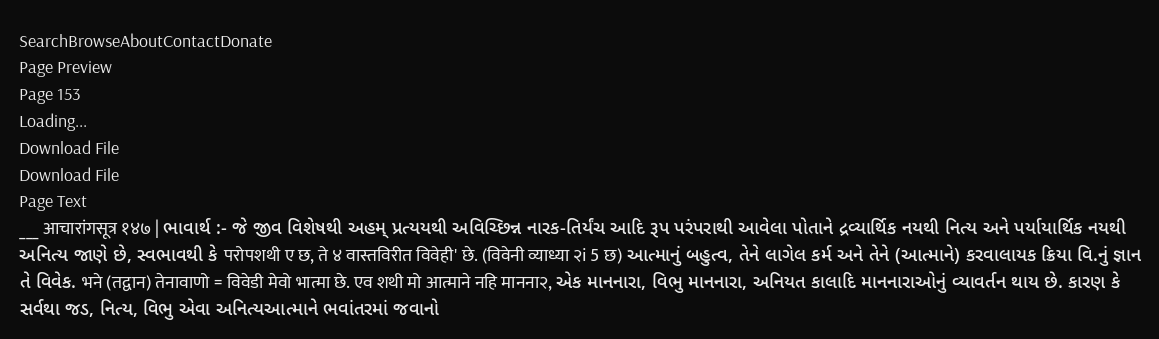SearchBrowseAboutContactDonate
Page Preview
Page 153
Loading...
Download File
Download File
Page Text
___ आचारांगसूत्र १४७ | ભાવાર્થ :- જે જીવ વિશેષથી અહમ્ પ્રત્યયથી અવિચ્છિન્ન નારક-તિર્યંચ આદિ રૂપ પરંપરાથી આવેલા પોતાને દ્રવ્યાર્થિક નયથી નિત્ય અને પર્યાયાર્થિક નયથી અનિત્ય જાણે છે, સ્વભાવથી કે परोपशथी ए छ, ते ४ वास्तविरीत विवेही' छे. (विवेनी व्याध्या २i 5 छ) આત્માનું બહુત્વ, તેને લાગેલ કર્મ અને તેને (આત્માને) કરવાલાયક ક્રિયા વિ.નું જ્ઞાન તે વિવેક. भने (तद्वान) तेनावाणो = विवेडी मेवो भात्मा छे. एव शथी मो आत्माने नहि मानना२, એક માનનારા, વિભુ માનનારા, અનિયત કાલાદિ માનનારાઓનું વ્યાવર્તન થાય છે. કારણ કે સર્વથા જડ, નિત્ય, વિભુ એવા અનિત્યઆત્માને ભવાંતરમાં જવાનો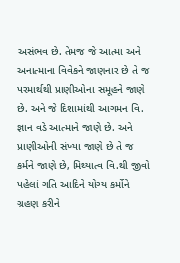અસંભવ છે. તેમજ જે આત્મા અને અનાત્માના વિવેકને જાણનાર છે તે જ પરમાર્થથી પ્રાણીઓના સમૂહને જાણે છે. અને જે દિશામાંથી આગમન વિ. જ્ઞાન વડે આત્માને જાણે છે. અને પ્રાણીઓની સંખ્યા જાણે છે તે જ કર્મને જાણે છે, મિથ્યાત્વ વિ.થી જીવો પહેલાં ગતિ આદિને યોગ્ય કર્મોને ગ્રહણ કરીને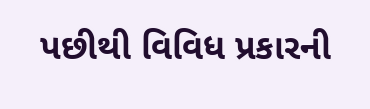પછીથી વિવિધ પ્રકારની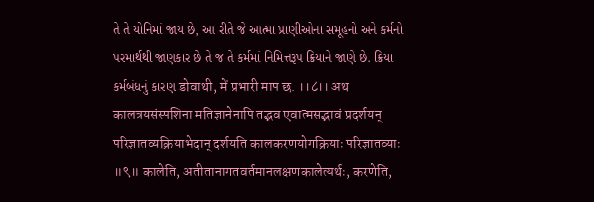તે તે યોનિમાં જાય છે, આ રીતે જે આત્મા પ્રાણીઓના સમૂહનો અને કર્મનો પરમાર્થથી જાણકાર છે તે જ તે કર્મમાં નિમિત્તરૂપ ક્રિયાને જાણે છે. ક્રિયા કર્મબંધનું કારણ डोवाथी, में प्रभारी माप छ. ।।८।। अथ कालत्रयसंस्पशिना मतिज्ञानेनापि तद्भव एवात्मसद्भावं प्रदर्शयन् परिज्ञातव्यक्रियाभेदान् दर्शयति कालकरणयोगक्रियाः परिज्ञातव्याः ॥९॥ कालेति, अतीतानागतवर्तमानलक्षणकालेत्यर्थः, करणेति,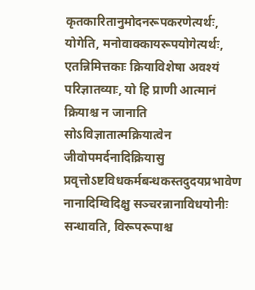कृतकारितानुमोदनरूपकरणेत्यर्थः, योगेति, मनोवाक्कायरूपयोगेत्यर्थः, एतन्निमित्तकाः क्रियाविशेषा अवश्यं परिज्ञातव्याः, यो हि प्राणी आत्मानं क्रियाश्च न जानाति सोऽविज्ञातात्मक्रियात्वेन जीवोपमर्दनादिक्रियासु प्रवृत्तोऽष्टविधकर्मबन्धकस्तदुदयप्रभावेण नानादिग्विदिक्षु सञ्चरन्नानाविधयोनीः सन्धावति, विरूपरूपाश्च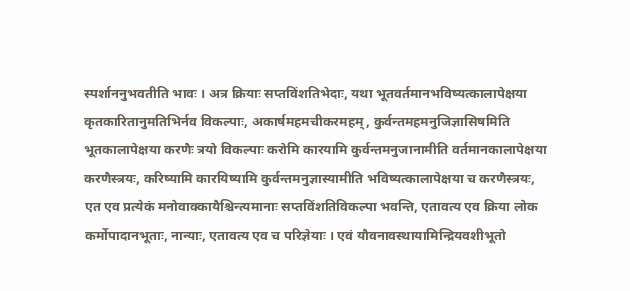स्पर्शाननुभवतीति भावः । अत्र क्रियाः सप्तविंशतिभेदाः, यथा भूतवर्तमानभविष्यत्कालापेक्षया कृतकारितानुमतिभिर्नव विकल्पाः, अकार्षमहमचीकरमहम्, कुर्वन्तमहमनुजिज्ञासिषमिति भूतकालापेक्षया करणैः त्रयो विकल्पाः करोमि कारयामि कुर्वन्तमनुजानामीति वर्तमानकालापेक्षया करणैस्त्रयः, करिष्यामि कारयिष्यामि कुर्वन्तमनुज्ञास्यामीति भविष्यत्कालापेक्षया च करणैस्त्रयः, एत एव प्रत्येकं मनोवाक्कायैश्चिन्त्यमानाः सप्तविंशतिविकल्पा भवन्ति, एतावत्य एव क्रिया लोक कर्मोपादानभूताः, नान्याः, एतावत्य एव च परिज्ञेयाः । एवं यौवनावस्थायामिन्द्रियवशीभूतो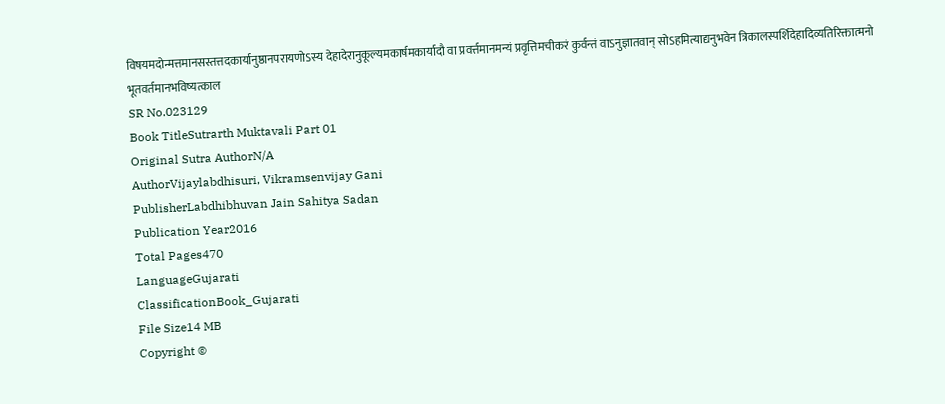विषयमदोन्मत्तमानसस्तत्तदकार्यानुष्ठानपरायणोऽस्य देहादेरानुकूल्यमकार्षमकार्यादौ वा प्रवर्त्तमानमन्यं प्रवृत्तिमचीकरं कुर्वन्तं वाऽनुज्ञातवान् सोऽहमित्याद्यनुभवेन त्रिकालस्पर्शिदेहादिव्यतिरिक्तात्मनो भूतवर्तमानभविष्यत्काल
SR No.023129
Book TitleSutrarth Muktavali Part 01
Original Sutra AuthorN/A
AuthorVijaylabdhisuri, Vikramsenvijay Gani
PublisherLabdhibhuvan Jain Sahitya Sadan
Publication Year2016
Total Pages470
LanguageGujarati
ClassificationBook_Gujarati
File Size14 MB
Copyright ©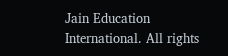Jain Education International. All rights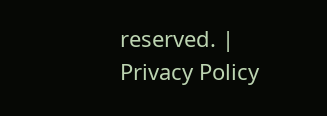reserved. | Privacy Policy